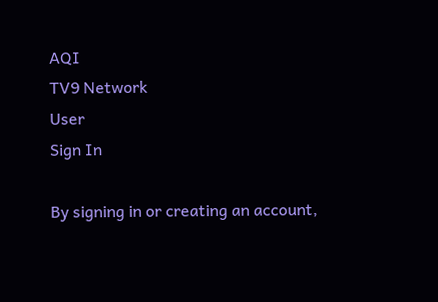AQI
TV9 Network
User
Sign In

By signing in or creating an account,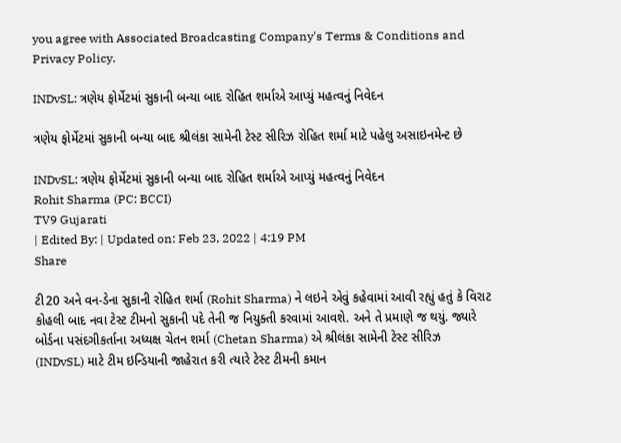you agree with Associated Broadcasting Company's Terms & Conditions and Privacy Policy.

INDvSL: ત્રણેય ફોર્મેટમાં સુકાની બન્યા બાદ રોહિત શર્માએ આપ્યું મહત્વનું નિવેદન

ત્રણેય ફોર્મેટમાં સુકાની બન્યા બાદ શ્રીલંકા સામેની ટેસ્ટ સીરિઝ રોહિત શર્મા માટે પહેલુ અસાઇનમેન્ટ છે

INDvSL: ત્રણેય ફોર્મેટમાં સુકાની બન્યા બાદ રોહિત શર્માએ આપ્યું મહત્વનું નિવેદન
Rohit Sharma (PC: BCCI)
TV9 Gujarati
| Edited By: | Updated on: Feb 23, 2022 | 4:19 PM
Share

ટી20 અને વન-ડેના સુકાની રોહિત શર્મા (Rohit Sharma) ને લઇને એવું કહેવામાં આવી રહ્યું હતું કે વિરાટ કોહલી બાદ નવા ટેસ્ટ ટીમનો સુકાની પદે તેની જ નિયુક્તી કરવામાં આવશે. અને તે પ્રમાણે જ થયું. જ્યારે બોર્ડના પસંદગીકર્તાના અધ્યક્ષ ચેતન શર્મા (Chetan Sharma) એ શ્રીલંકા સામેની ટેસ્ટ સીરિઝ (INDvSL) માટે ટીમ ઇન્ડિયાની જાહેરાત કરી ત્યારે ટેસ્ટ ટીમની કમાન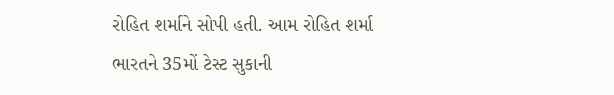રોહિત શર્માને સોપી હતી. આમ રોહિત શર્મા ભારતને 35મોં ટેસ્ટ સુકાની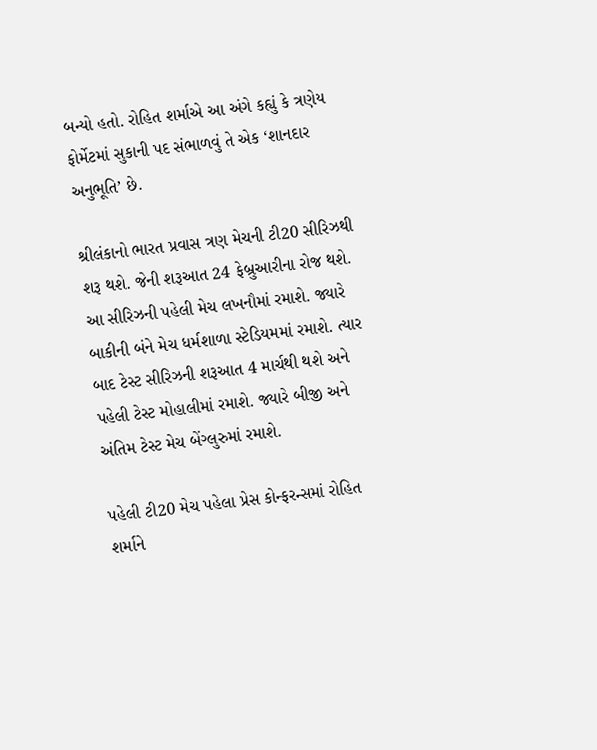બન્યો હતો. રોહિત શર્માએ આ અંગે કહ્યું કે ત્રણેય ફોર્મેટમાં સુકાની પદ સંભાળવું તે એક ‘શાનદાર અનુભૂતિ’ છે.

શ્રીલંકાનો ભારત પ્રવાસ ત્રણ મેચની ટી20 સીરિઝથી શરૂ થશે. જેની શરૂઆત 24 ફેબ્રુઆરીના રોજ થશે. આ સીરિઝની પહેલી મેચ લખનૌમાં રમાશે. જ્યારે બાકીની બંને મેચ ધર્મશાળા સ્ટેડિયમમાં રમાશે. ત્યાર બાદ ટેસ્ટ સીરિઝની શરૂઆત 4 માર્ચથી થશે અને પહેલી ટેસ્ટ મોહાલીમાં રમાશે. જ્યારે બીજી અને અંતિમ ટેસ્ટ મેચ બેંગ્લુરુમાં રમાશે.

પહેલી ટી20 મેચ પહેલા પ્રેસ કોન્ફરન્સમાં રોહિત શર્માને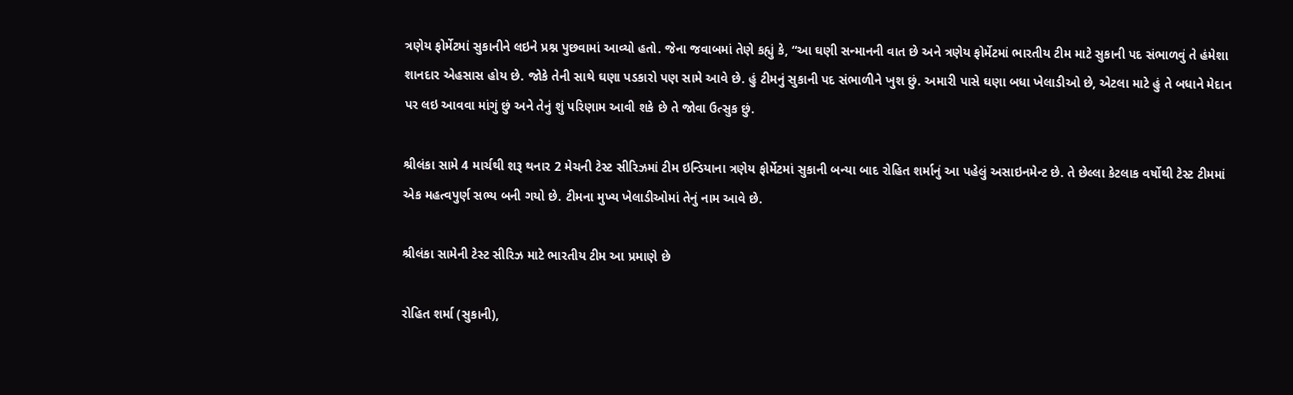ત્રણેય ફોર્મેટમાં સુકાનીને લઇને પ્રશ્ન પુછવામાં આવ્યો હતો. જેના જવાબમાં તેણે કહ્યું કે, “આ ઘણી સન્માનની વાત છે અને ત્રણેય ફોર્મેટમાં ભારતીય ટીમ માટે સુકાની પદ સંભાળવું તે હંમેશા શાનદાર એહસાસ હોય છે. જોકે તેની સાથે ઘણા પડકારો પણ સામે આવે છે. હું ટીમનું સુકાની પદ સંભાળીને ખુશ છું. અમારી પાસે ઘણા બધા ખેલાડીઓ છે, એટલા માટે હું તે બધાને મેદાન પર લઇ આવવા માંગું છું અને તેનું શું પરિણામ આવી શકે છે તે જોવા ઉત્સુક છું.

શ્રીલંકા સામે 4 માર્ચથી શરૂ થનાર 2 મેચની ટેસ્ટ સીરિઝમાં ટીમ ઇન્ડિયાના ત્રણેય ફોર્મેટમાં સુકાની બન્યા બાદ રોહિત શર્માનું આ પહેલું અસાઇનમેન્ટ છે. તે છેલ્લા કેટલાક વર્ષોથી ટેસ્ટ ટીમમાં એક મહત્વપુર્ણ સભ્ય બની ગયો છે. ટીમના મુખ્ય ખેલાડીઓમાં તેનું નામ આવે છે.

શ્રીલંકા સામેની ટેસ્ટ સીરિઝ માટે ભારતીય ટીમ આ પ્રમાણે છે

રોહિત શર્મા (સુકાની),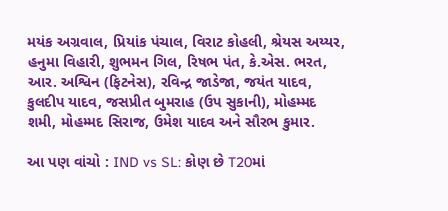મયંક અગ્રવાલ, પ્રિયાંક પંચાલ, વિરાટ કોહલી, શ્રેયસ અય્યર, હનુમા વિહારી, શુભમન ગિલ, રિષભ પંત, કે.એસ. ભરત, આર. અશ્વિન (ફિટનેસ), રવિન્દ્ર જાડેજા, જયંત યાદવ, કુલદીપ યાદવ, જસપ્રીત બુમરાહ (ઉપ સુકાની), મોહમ્મદ શમી, મોહમ્મદ સિરાજ, ઉમેશ યાદવ અને સૌરભ કુમાર.

આ પણ વાંચો : IND vs SL: કોણ છે T20માં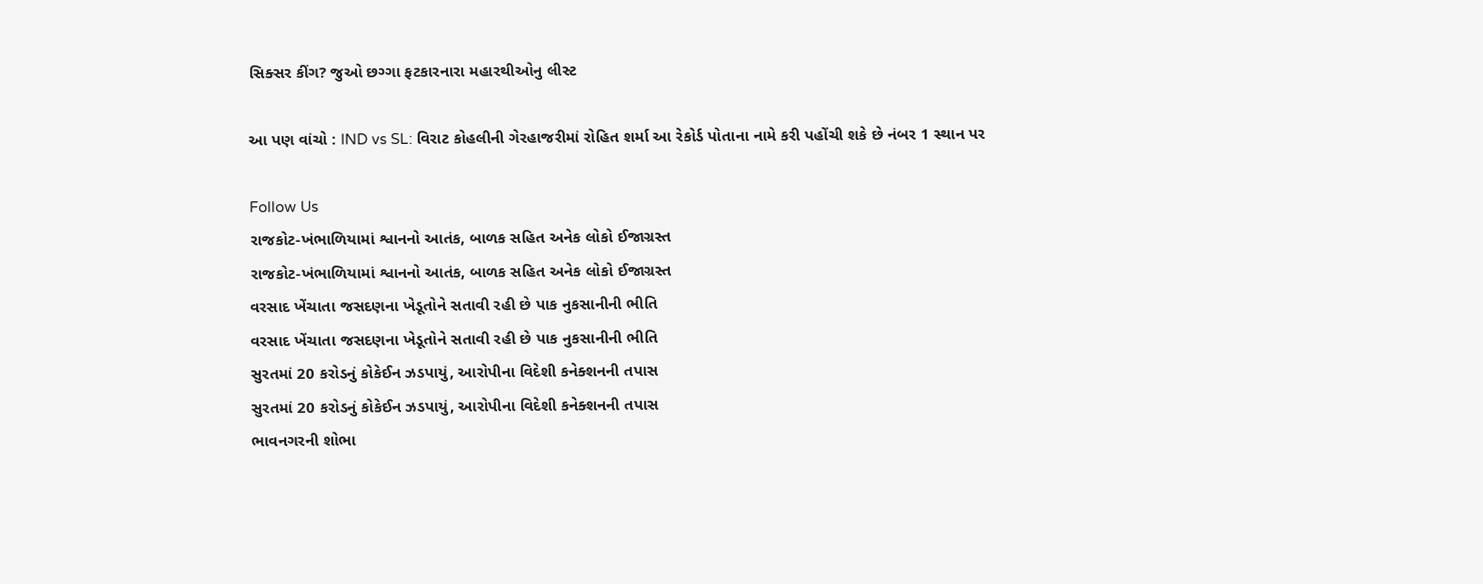સિક્સર કીંગ? જુઓ છગ્ગા ફટકારનારા મહારથીઓનુ લીસ્ટ

આ પણ વાંચો : IND vs SL: વિરાટ કોહલીની ગેરહાજરીમાં રોહિત શર્મા આ રેકોર્ડ પોતાના નામે કરી પહોંચી શકે છે નંબર 1 સ્થાન પર

Follow Us
રાજકોટ-ખંભાળિયામાં શ્વાનનો આતંક, બાળક સહિત અનેક લોકો ઈજાગ્રસ્ત
રાજકોટ-ખંભાળિયામાં શ્વાનનો આતંક, બાળક સહિત અનેક લોકો ઈજાગ્રસ્ત
વરસાદ ખેંચાતા જસદણના ખેડૂતોને સતાવી રહી છે પાક નુકસાનીની ભીતિ
વરસાદ ખેંચાતા જસદણના ખેડૂતોને સતાવી રહી છે પાક નુકસાનીની ભીતિ
સુરતમાં 20 કરોડનું કોકેઈન ઝડપાયું, આરોપીના વિદેશી કનેક્શનની તપાસ
સુરતમાં 20 કરોડનું કોકેઈન ઝડપાયું, આરોપીના વિદેશી કનેક્શનની તપાસ
ભાવનગરની શોભા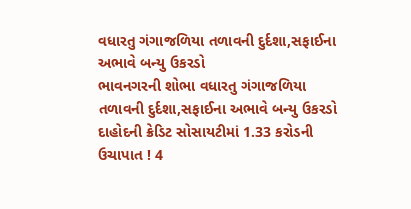વધારતુ ગંગાજળિયા તળાવની દુર્દશા,સફાઈના અભાવે બન્યુ ઉકરડો
ભાવનગરની શોભા વધારતુ ગંગાજળિયા તળાવની દુર્દશા,સફાઈના અભાવે બન્યુ ઉકરડો
દાહોદની ક્રેડિટ સોસાયટીમાં 1.33 કરોડની ઉચાપાત ! 4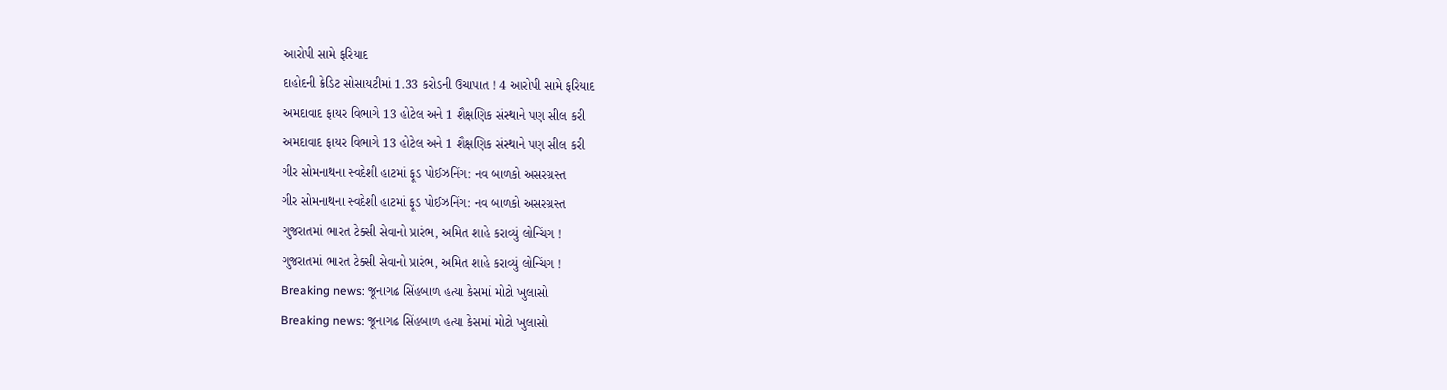આરોપી સામે ફરિયાદ
દાહોદની ક્રેડિટ સોસાયટીમાં 1.33 કરોડની ઉચાપાત ! 4 આરોપી સામે ફરિયાદ
અમદાવાદ ફાયર વિભાગે 13 હોટેલ અને 1 શૈક્ષણિક સંસ્થાને પણ સીલ કરી
અમદાવાદ ફાયર વિભાગે 13 હોટેલ અને 1 શૈક્ષણિક સંસ્થાને પણ સીલ કરી
ગીર સોમનાથના સ્વદેશી હાટમાં ફૂડ પોઈઝનિંગ: નવ બાળકો અસરગ્રસ્ત
ગીર સોમનાથના સ્વદેશી હાટમાં ફૂડ પોઈઝનિંગ: નવ બાળકો અસરગ્રસ્ત
ગુજરાતમાં ભારત ટેક્સી સેવાનો પ્રારંભ, અમિત શાહે કરાવ્યું લોન્ચિંગ !
ગુજરાતમાં ભારત ટેક્સી સેવાનો પ્રારંભ, અમિત શાહે કરાવ્યું લોન્ચિંગ !
Breaking news: જૂનાગઢ સિંહબાળ હત્યા કેસમાં મોટો ખુલાસો
Breaking news: જૂનાગઢ સિંહબાળ હત્યા કેસમાં મોટો ખુલાસો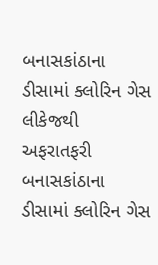બનાસકાંઠાના ડીસામાં ક્લોરિન ગેસ લીકેજથી અફરાતફરી
બનાસકાંઠાના ડીસામાં ક્લોરિન ગેસ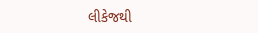લીકેજથી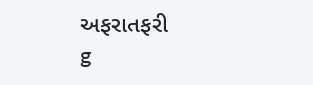અફરાતફરી
g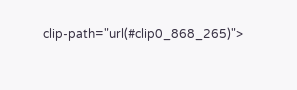clip-path="url(#clip0_868_265)">